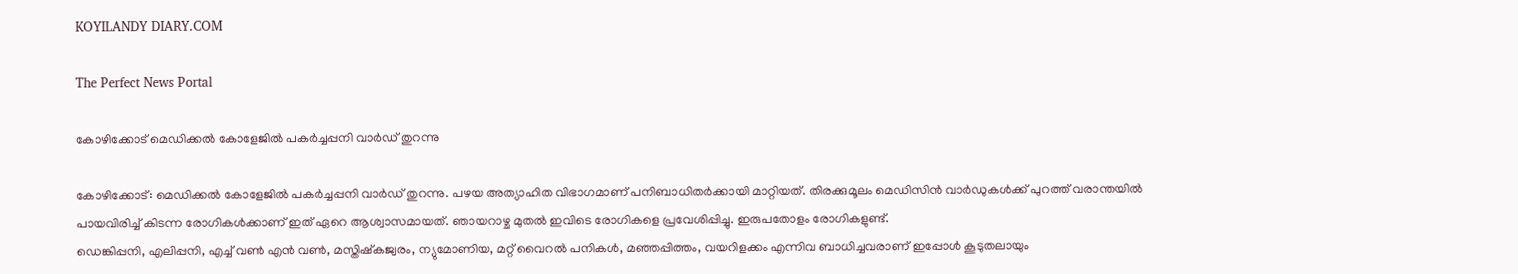KOYILANDY DIARY.COM

The Perfect News Portal

കോഴിക്കോട് മെഡിക്കൽ കോളേജിൽ പകർച്ചപ്പനി വാർഡ് തുറന്നു

കോഴിക്കോട്: മെഡിക്കൽ കോളേജിൽ പകർച്ചപ്പനി വാർഡ് തുറന്നു. പഴയ അത്യാഹിത വിഭാഗമാണ് പനിബാധിതർക്കായി മാറ്റിയത്‌. തിരക്കുമൂലം മെഡിസിൻ വാർഡുകൾക്ക് പുറത്ത് വരാന്തയിൽ പായവിരിച്ച് കിടന്ന രോഗികൾക്കാണ് ഇത് ഏറെ ആശ്വാസമായത്. ഞായറാഴ്ച മുതൽ ഇവിടെ രോഗികളെ പ്രവേശിപ്പിച്ചു. ഇരുപതോളം രോഗികളുണ്ട്.
ഡെങ്കിപ്പനി, എലിപ്പനി, എച്ച് വൺ എൻ വൺ, മസ്തിഷ്‌കജ്വരം, ന്യുമോണിയ, മറ്റ് വൈറൽ പനികൾ, മഞ്ഞപ്പിത്തം, വയറിളക്കം എന്നിവ ബാധിച്ചവരാണ്‌ ഇപ്പോൾ കൂടുതലായും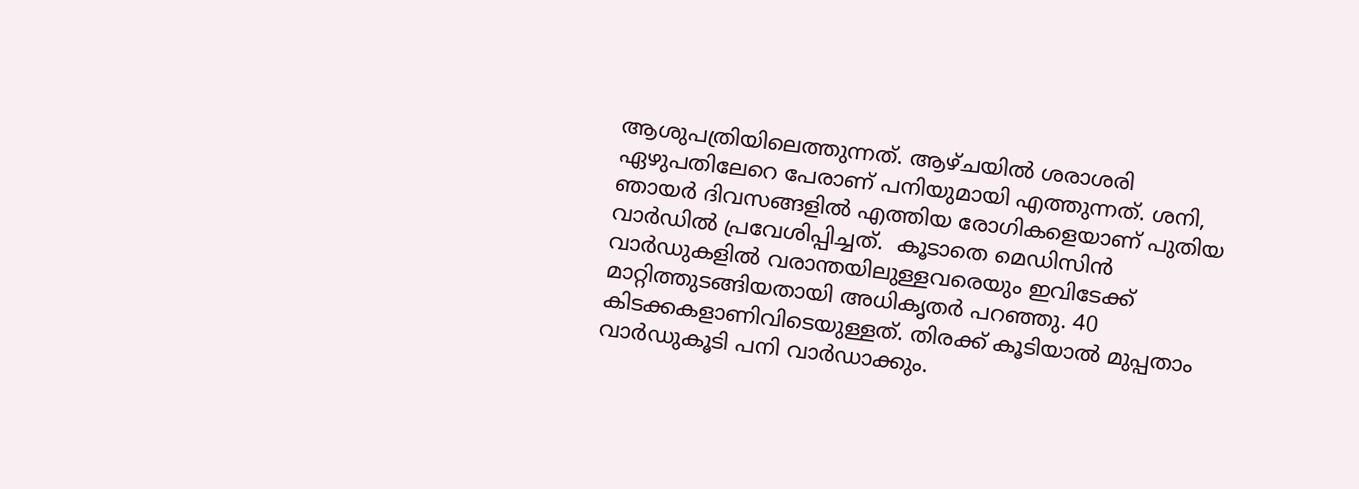ആശുപത്രിയിലെത്തുന്നത്. ആഴ്ചയിൽ ശരാശരി ഏഴുപതിലേറെ പേരാണ് പനിയുമായി എത്തുന്നത്. ശനി, ഞായർ ദിവസങ്ങളിൽ എത്തിയ രോഗികളെയാണ് പുതിയ വാർഡിൽ പ്രവേശിപ്പിച്ചത്.  കൂടാതെ മെഡിസിൻ വാർഡുകളിൽ വരാന്തയിലുള്ളവരെയും ഇവിടേക്ക് മാറ്റിത്തുടങ്ങിയതായി അധികൃതർ പറഞ്ഞു. 40 കിടക്കകളാണിവിടെയുള്ളത്. തിരക്ക് കൂടിയാൽ മുപ്പതാം വാർഡുകൂടി പനി വാർഡാക്കും.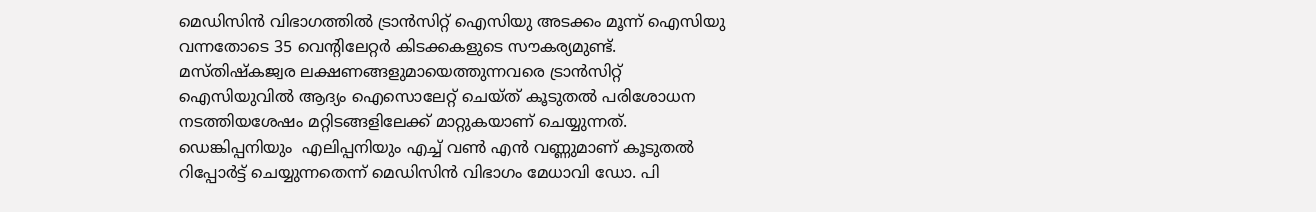മെഡിസിൻ വിഭാഗത്തിൽ ട്രാൻസിറ്റ് ഐസിയു അടക്കം മൂന്ന് ഐസിയു വന്നതോടെ 35 വെന്റിലേറ്റർ കിടക്കകളുടെ സൗകര്യമുണ്ട്‌.  മസ്തിഷ്‌കജ്വര ലക്ഷണങ്ങളുമായെത്തുന്നവരെ ട്രാൻസിറ്റ് ഐസിയുവിൽ ആദ്യം ഐസൊലേറ്റ് ചെയ്ത് കൂടുതൽ പരിശോധന നടത്തിയശേഷം മറ്റിടങ്ങളിലേക്ക്‌ മാറ്റുകയാണ് ചെയ്യുന്നത്. ഡെങ്കിപ്പനിയും  എലിപ്പനിയും എച്ച് വൺ എൻ വണ്ണുമാണ് കൂടുതൽ റിപ്പോർട്ട് ചെയ്യുന്നതെന്ന് മെഡിസിൻ വിഭാഗം മേധാവി ഡോ. പി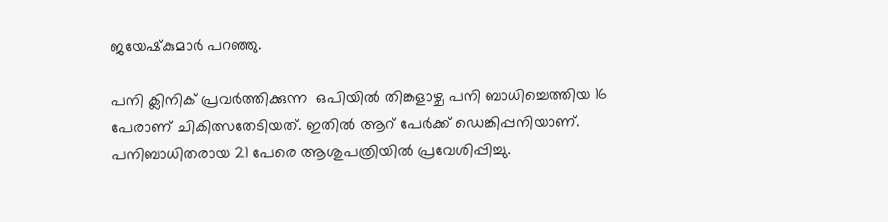ജയേഷ്‌കുമാർ പറഞ്ഞു.

പനി ക്ലിനിക്‌‌ പ്രവർത്തിക്കുന്ന  ഒപിയിൽ തിങ്കളാഴ്ച പനി ബാധിച്ചെത്തിയ 16 പേരാണ് ചികിത്സതേടിയത്. ഇതിൽ ആറ് പേർക്ക്‌ ഡെങ്കിപ്പനിയാണ്. പനിബാധിതരായ 21 പേരെ ആശുപത്രിയിൽ പ്രവേശിപ്പിച്ചു.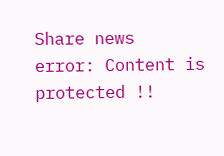Share news
error: Content is protected !!